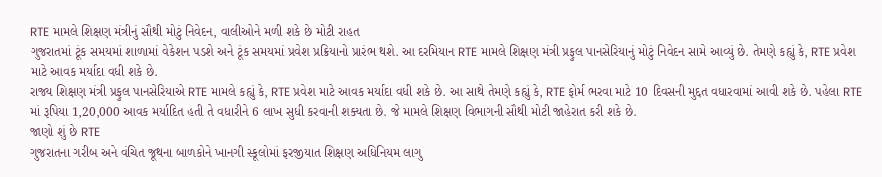RTE મામલે શિક્ષણ મંત્રીનું સૌથી મોટું નિવેદન, વાલીઓને મળી શકે છે મોટી રાહત
ગુજરાતમાં ટૂંક સમયમાં શાળામાં વેકેશન પડશે અને ટૂંક સમયમાં પ્રવેશ પ્રક્રિયાનો પ્રારંભ થશે. આ દરમિયાન RTE મામલે શિક્ષણ મંત્રી પ્રફુલ પાનસેરિયાનું મોટું નિવેદન સામે આવ્યું છે. તેમણે કહ્યું કે, RTE પ્રવેશ માટે આવક મર્યાદા વધી શકે છે.
રાજ્ય શિક્ષણ મંત્રી પ્રફુલ પાનસેરિયાએ RTE મામલે કહ્યું કે, RTE પ્રવેશ માટે આવક મર્યાદા વધી શકે છે. આ સાથે તેમણે કહ્યું કે, RTE ફોર્મ ભરવા માટે 10 દિવસની મુદ્દત વધારવામાં આવી શકે છે. પહેલા RTE માં રૂપિયા 1,20,000 આવક મર્યાદિત હતી તે વધારીને 6 લાખ સુધી કરવાની શક્યતા છે. જે મામલે શિક્ષણ વિભાગની સૌથી મોટી જાહેરાત કરી શકે છે.
જાણો શું છે RTE
ગુજરાતના ગરીબ અને વંચિત જૂથના બાળકોને ખાનગી સ્કૂલોમાં ફરજીયાત શિક્ષણ અધિનિયમ લાગુ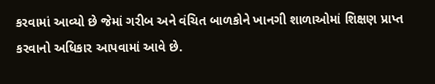કરવામાં આવ્યો છે જેમાં ગરીબ અને વંચિત બાળકોને ખાનગી શાળાઓમાં શિક્ષણ પ્રાપ્ત કરવાનો અધિકાર આપવામાં આવે છે.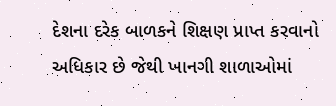દેશના દરેક બાળકને શિક્ષણ પ્રાપ્ત કરવાનો અધિકાર છે જેથી ખાનગી શાળાઓમાં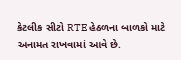કેટલીક સીટો RTE હેઠળના બાળકો માટે અનામત રાખવામાં આવે છે.